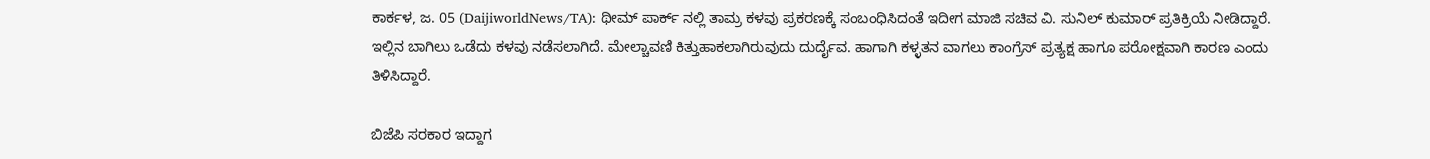ಕಾರ್ಕಳ, ಜ. 05 (DaijiworldNews/TA): ಥೀಮ್ ಪಾರ್ಕ್ ನಲ್ಲಿ ತಾಮ್ರ ಕಳವು ಪ್ರಕರಣಕ್ಕೆ ಸಂಬಂಧಿಸಿದಂತೆ ಇದೀಗ ಮಾಜಿ ಸಚಿವ ವಿ. ಸುನಿಲ್ ಕುಮಾರ್ ಪ್ರತಿಕ್ರಿಯೆ ನೀಡಿದ್ದಾರೆ. ಇಲ್ಲಿನ ಬಾಗಿಲು ಒಡೆದು ಕಳವು ನಡೆಸಲಾಗಿದೆ. ಮೇಲ್ಚಾವಣಿ ಕಿತ್ತುಹಾಕಲಾಗಿರುವುದು ದುರ್ದೈವ. ಹಾಗಾಗಿ ಕಳ್ಳತನ ವಾಗಲು ಕಾಂಗ್ರೆಸ್ ಪ್ರತ್ಯಕ್ಷ ಹಾಗೂ ಪರೋಕ್ಷವಾಗಿ ಕಾರಣ ಎಂದು ತಿಳಿಸಿದ್ದಾರೆ.

ಬಿಜೆಪಿ ಸರಕಾರ ಇದ್ದಾಗ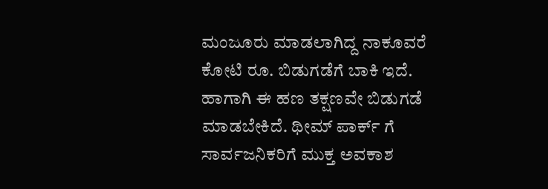ಮಂಜೂರು ಮಾಡಲಾಗಿದ್ದ ನಾಕೂವರೆ ಕೋಟಿ ರೂ. ಬಿಡುಗಡೆಗೆ ಬಾಕಿ ಇದೆ. ಹಾಗಾಗಿ ಈ ಹಣ ತಕ್ಷಣವೇ ಬಿಡುಗಡೆ ಮಾಡಬೇಕಿದೆ. ಥೀಮ್ ಪಾರ್ಕ್ ಗೆ ಸಾರ್ವಜನಿಕರಿಗೆ ಮುಕ್ತ ಅವಕಾಶ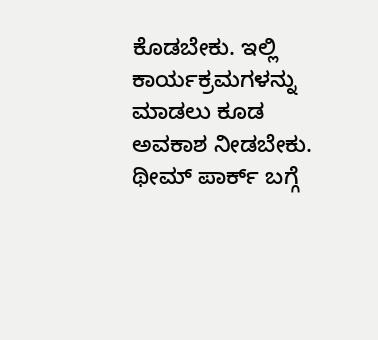ಕೊಡಬೇಕು. ಇಲ್ಲಿ ಕಾರ್ಯಕ್ರಮಗಳನ್ನು ಮಾಡಲು ಕೂಡ ಅವಕಾಶ ನೀಡಬೇಕು. ಥೀಮ್ ಪಾರ್ಕ್ ಬಗ್ಗೆ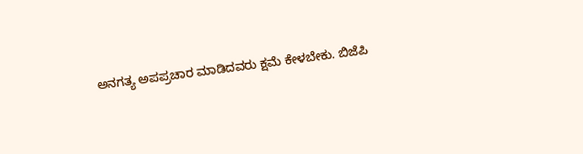ಅನಗತ್ಯ ಅಪಪ್ರಚಾರ ಮಾಡಿದವರು ಕ್ಷಮೆ ಕೇಳಬೇಕು. ಬಿಜೆಪಿ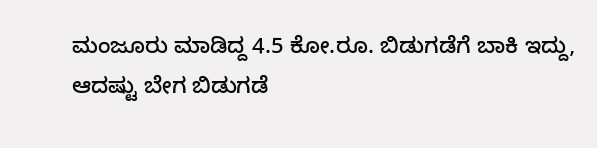ಮಂಜೂರು ಮಾಡಿದ್ದ 4.5 ಕೋ.ರೂ. ಬಿಡುಗಡೆಗೆ ಬಾಕಿ ಇದ್ದು, ಆದಷ್ಟು ಬೇಗ ಬಿಡುಗಡೆ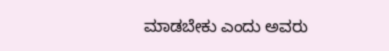ಮಾಡಬೇಕು ಎಂದು ಅವರು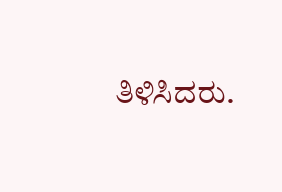ತಿಳಿಸಿದರು.